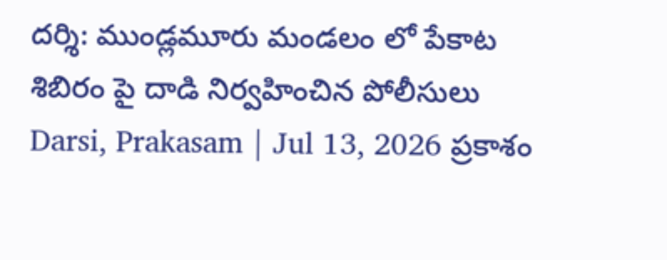దర్శి: ముండ్లమూరు మండలం లో పేకాట శిబిరం పై దాడి నిర్వహించిన పోలీసులు
Darsi, Prakasam | Jul 13, 2026 ప్రకాశం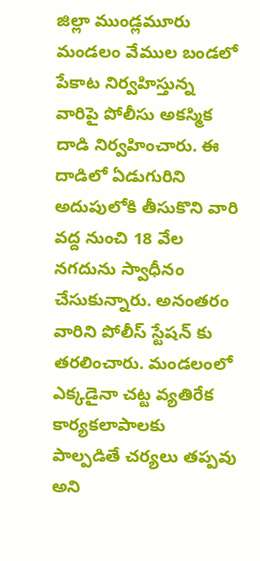జిల్లా ముండ్లమూరు మండలం వేముల బండలో పేకాట నిర్వహిస్తున్న వారిపై పోలీసు అకస్మిక దాడి నిర్వహించారు. ఈ దాడిలో ఏడుగురిని అదుపులోకి తీసుకొని వారి వద్ద నుంచి 18 వేల నగదును స్వాధీనం చేసుకున్నారు. అనంతరం వారిని పోలీస్ స్టేషన్ కు తరలించారు. మండలంలో ఎక్కడైనా చట్ట వ్యతిరేక కార్యకలాపాలకు పాల్పడితే చర్యలు తప్పవు అని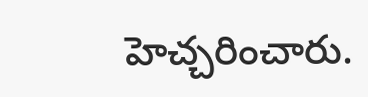హెచ్చరించారు.